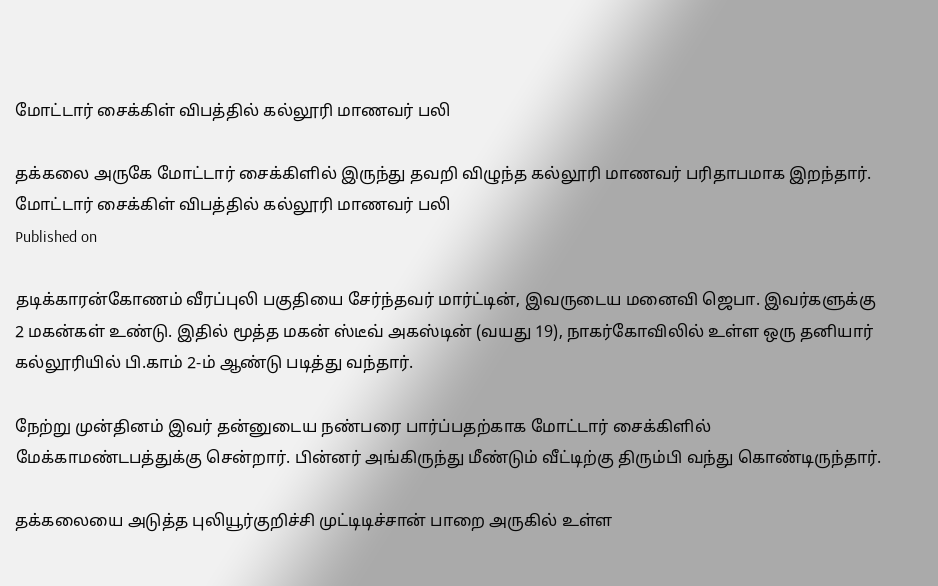மோட்டார் சைக்கிள் விபத்தில் கல்லூரி மாணவர் பலி

தக்கலை அருகே மோட்டார் சைக்கிளில் இருந்து தவறி விழுந்த கல்லூரி மாணவர் பரிதாபமாக இறந்தார்.
மோட்டார் சைக்கிள் விபத்தில் கல்லூரி மாணவர் பலி
Published on

தடிக்காரன்கோணம் வீரப்புலி பகுதியை சேர்ந்தவர் மார்ட்டின், இவருடைய மனைவி ஜெபா. இவர்களுக்கு 2 மகன்கள் உண்டு. இதில் மூத்த மகன் ஸ்டீவ் அகஸ்டின் (வயது 19), நாகர்கோவிலில் உள்ள ஒரு தனியார் கல்லூரியில் பி.காம் 2-ம் ஆண்டு படித்து வந்தார்.

நேற்று முன்தினம் இவர் தன்னுடைய நண்பரை பார்ப்பதற்காக மோட்டார் சைக்கிளில் மேக்காமண்டபத்துக்கு சென்றார். பின்னர் அங்கிருந்து மீண்டும் வீட்டிற்கு திரும்பி வந்து கொண்டிருந்தார்.

தக்கலையை அடுத்த புலியூர்குறிச்சி முட்டிடிச்சான் பாறை அருகில் உள்ள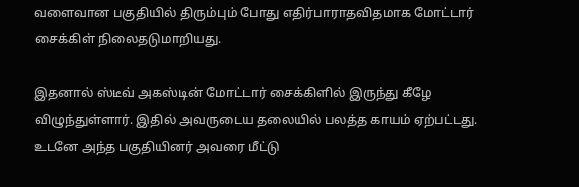வளைவான பகுதியில் திரும்பும் போது எதிர்பாராதவிதமாக மோட்டார் சைக்கிள் நிலைதடுமாறியது.

இதனால் ஸ்டீவ் அகஸ்டின் மோட்டார் சைக்கிளில் இருந்து கீழே விழுந்துள்ளார். இதில் அவருடைய தலையில் பலத்த காயம் ஏற்பட்டது. உடனே அந்த பகுதியினர் அவரை மீட்டு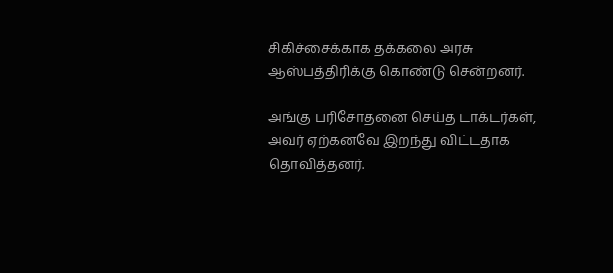சிகிச்சைக்காக தக்கலை அரசு ஆஸ்பத்திரிக்கு கொண்டு சென்றனர்.

அங்கு பரிசோதனை செய்த டாக்டர்கள், அவர் ஏற்கனவே இறந்து விட்டதாக தொவித்தனர்.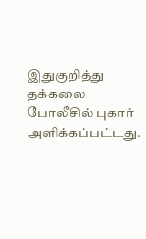இதுகுறித்து தக்கலை போலீசில் புகார் அளிக்கப்பட்டது.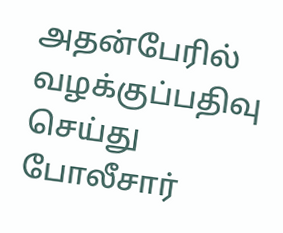அதன்பேரில் வழக்குப்பதிவு செய்து போலீசார்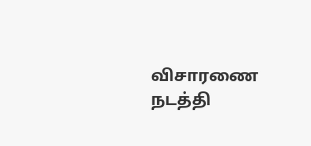விசாரணை நடத்தி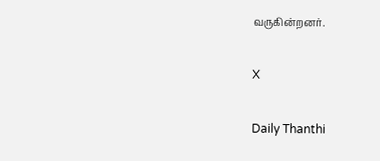வருகின்றனர்.

X

Daily Thanthi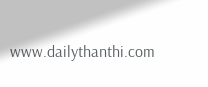www.dailythanthi.com